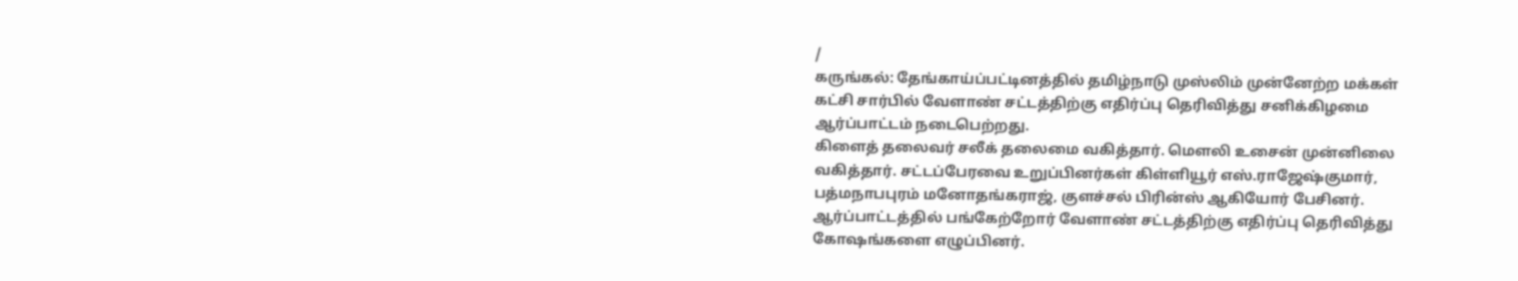/
கருங்கல்: தேங்காய்ப்பட்டினத்தில் தமிழ்நாடு முஸ்லிம் முன்னேற்ற மக்கள் கட்சி சார்பில் வேளாண் சட்டத்திற்கு எதிர்ப்பு தெரிவித்து சனிக்கிழமை ஆர்ப்பாட்டம் நடைபெற்றது.
கிளைத் தலைவர் சலீக் தலைமை வகித்தார். மெளலி உசைன் முன்னிலை வகித்தார். சட்டப்பேரவை உறுப்பினர்கள் கிள்ளியூர் எஸ்.ராஜேஷ்குமார், பத்மநாபபுரம் மனோதங்கராஜ், குளச்சல் பிரின்ஸ் ஆகியோர் பேசினர். ஆர்ப்பாட்டத்தில் பங்கேற்றோர் வேளாண் சட்டத்திற்கு எதிர்ப்பு தெரிவித்து கோஷங்களை எழுப்பினர்.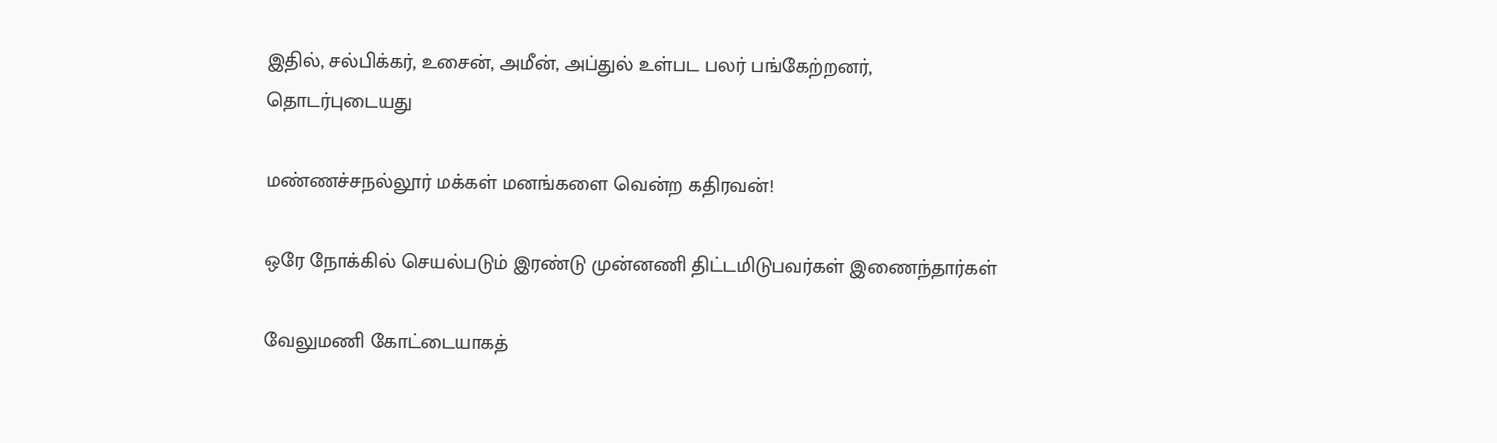இதில், சல்பிக்கர், உசைன், அமீன், அப்துல் உள்பட பலர் பங்கேற்றனர்,
தொடர்புடையது

மண்ணச்சநல்லூர் மக்கள் மனங்களை வென்ற கதிரவன்!

ஒரே நோக்கில் செயல்படும் இரண்டு முன்னணி திட்டமிடுபவர்கள் இணைந்தார்கள்

வேலுமணி கோட்டையாகத்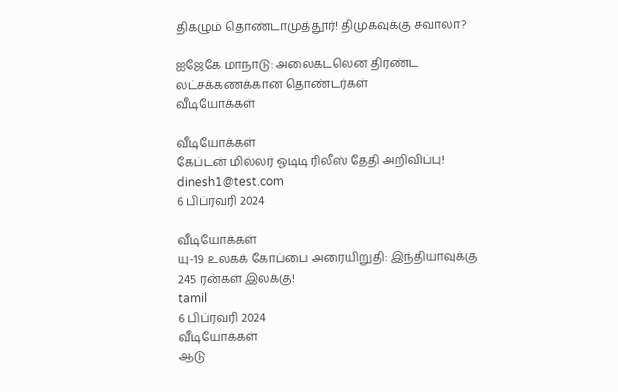திகழும் தொண்டாமுத்தூர்! திமுகவுக்கு சவாலா?

ஐஜேகே மாநாடு: அலைகடலென திரண்ட லட்சக்கணக்கான தொண்டர்கள்
வீடியோக்கள்

வீடியோக்கள்
கேப்டன் மில்லர் ஓடிடி ரிலீஸ் தேதி அறிவிப்பு!
dinesh1@test.com
6 பிப்ரவரி 2024

வீடியோக்கள்
யு-19 உலகக் கோப்பை அரையிறுதி: இந்தியாவுக்கு 245 ரன்கள் இலக்கு!
tamil
6 பிப்ரவரி 2024
வீடியோக்கள்
ஆடு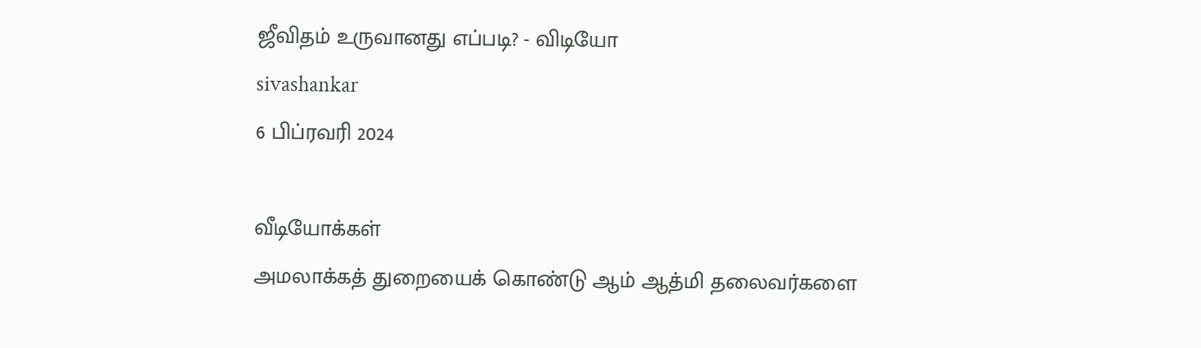ஜீவிதம் உருவானது எப்படி? - விடியோ
sivashankar
6 பிப்ரவரி 2024

வீடியோக்கள்
அமலாக்கத் துறையைக் கொண்டு ஆம் ஆத்மி தலைவர்களை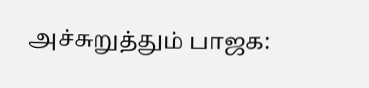அச்சுறுத்தும் பாஜக: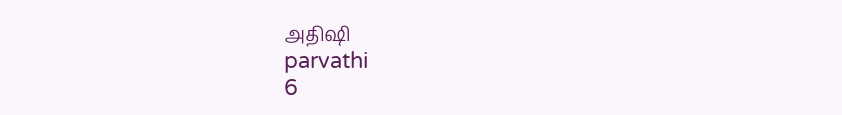அதிஷி
parvathi
6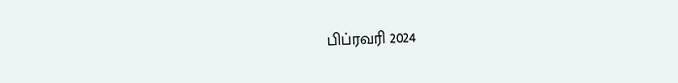பிப்ரவரி 2024